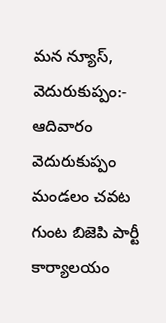మన న్యూస్, వెదురుకుప్పం:- ఆదివారం వెదురుకుప్పం మండలం చవట గుంట బిజెపి పార్టీ కార్యాలయం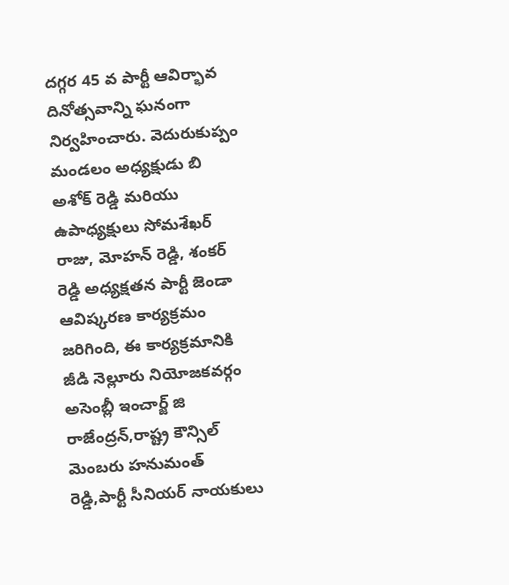దగ్గర 45 వ పార్టీ ఆవిర్భావ దినోత్సవాన్ని ఘనంగా నిర్వహించారు. వెదురుకుప్పం మండలం అధ్యక్షుడు బి అశోక్ రెడ్డి మరియు ఉపాధ్యక్షులు సోమశేఖర్ రాజు, మోహన్ రెడ్డి, శంకర్ రెడ్డి అధ్యక్షతన పార్టీ జెండా ఆవిష్కరణ కార్యక్రమం జరిగింది, ఈ కార్యక్రమానికి జీడి నెల్లూరు నియోజకవర్గం అసెంబ్లీ ఇంచార్జ్ జి రాజేంద్రన్,రాష్ట్ర కౌన్సిల్ మెంబరు హనుమంత్ రెడ్డి,పార్టీ సీనియర్ నాయకులు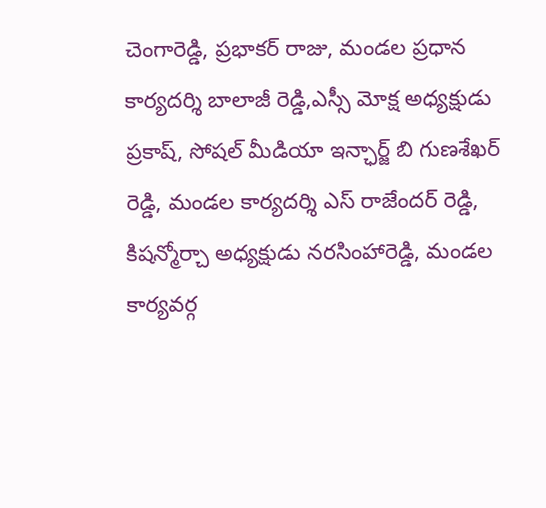చెంగారెడ్డి, ప్రభాకర్ రాజు, మండల ప్రధాన కార్యదర్శి బాలాజీ రెడ్డి,ఎస్సీ మోక్ష అధ్యక్షుడు ప్రకాష్, సోషల్ మీడియా ఇన్ఛార్జ్ బి గుణశేఖర్ రెడ్డి, మండల కార్యదర్శి ఎస్ రాజేందర్ రెడ్డి, కిషన్మోర్చా అధ్యక్షుడు నరసింహారెడ్డి, మండల కార్యవర్గ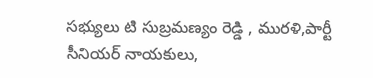సభ్యులు టి సుబ్రమణ్యం రెడ్డి , మురళి,పార్టీ సీనియర్ నాయకులు,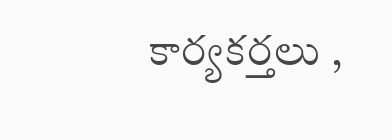కార్యకర్తలు ,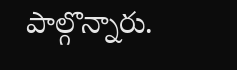పాల్గొన్నారు.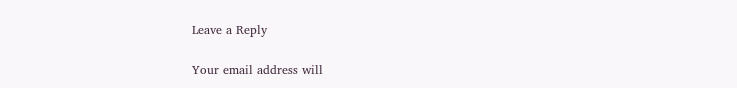Leave a Reply

Your email address will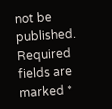not be published. Required fields are marked *